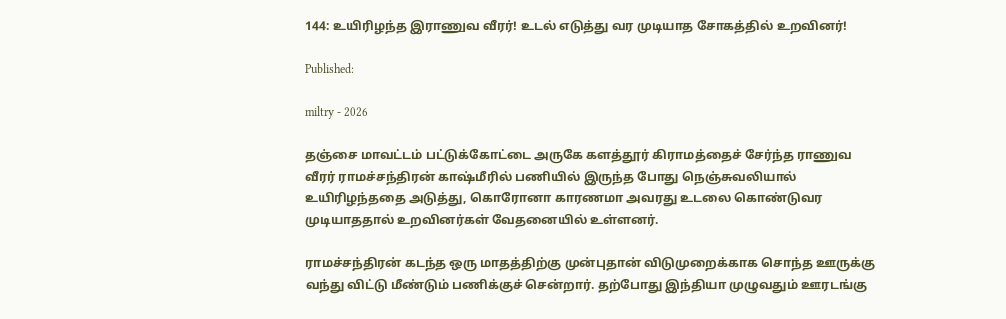144: உயிரிழந்த இராணுவ வீரர்! உடல் எடுத்து வர முடியாத சோகத்தில் உறவினர்!

Published:

miltry - 2026

தஞ்சை மாவட்டம் பட்டுக்கோட்டை அருகே களத்தூர் கிராமத்தைச் சேர்ந்த ராணுவ வீரர் ராமச்சந்திரன் காஷ்மீரில் பணியில் இருந்த போது நெஞ்சுவலியால் உயிரிழந்ததை அடுத்து, கொரோனா காரணமா அவரது உடலை கொண்டுவர முடியாததால் உறவினர்கள் வேதனையில் உள்ளனர்.

ராமச்சந்திரன் கடந்த ஒரு மாதத்திற்கு முன்புதான் விடுமுறைக்காக சொந்த ஊருக்கு வந்து விட்டு மீண்டும் பணிக்குச் சென்றார். தற்போது இந்தியா முழுவதும் ஊரடங்கு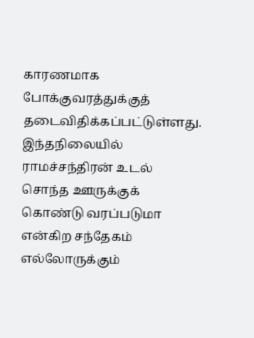காரணமாக போக்குவரத்துக்குத் தடைவிதிக்கப்பட்டுள்ளது. இந்தநிலையில் ராமச்சந்திரன் உடல் சொந்த ஊருக்குக் கொண்டு வரப்படுமா என்கிற சந்தேகம் எல்லோருக்கும்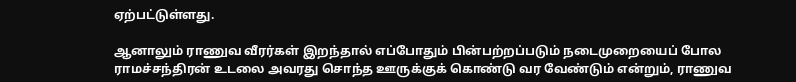ஏற்பட்டுள்ளது.

ஆனாலும் ராணுவ வீரர்கள் இறந்தால் எப்போதும் பின்பற்றப்படும் நடைமுறையைப் போல ராமச்சந்திரன் உடலை அவரது சொந்த ஊருக்குக் கொண்டு வர வேண்டும் என்றும், ராணுவ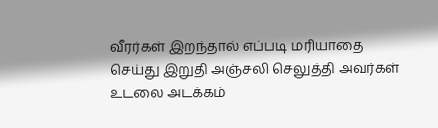வீரர்கள் இறந்தால் எப்படி மரியாதை செய்து இறுதி அஞ்சலி செலுத்தி அவர்கள் உடலை அடக்கம்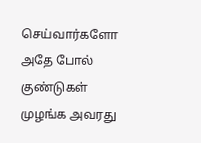செய்வார்களோ அதே போல் குண்டுகள் முழங்க அவரது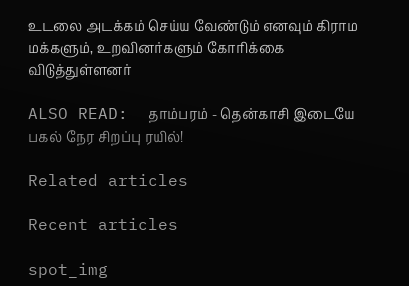உடலை அடக்கம் செய்ய வேண்டும் எனவும் கிராம மக்களும், உறவினர்களும் கோரிக்கை விடுத்துள்ளனர்

ALSO READ:  தாம்பரம் - தென்காசி இடையே பகல் நேர சிறப்பு ரயில்!

Related articles

Recent articles

spot_img